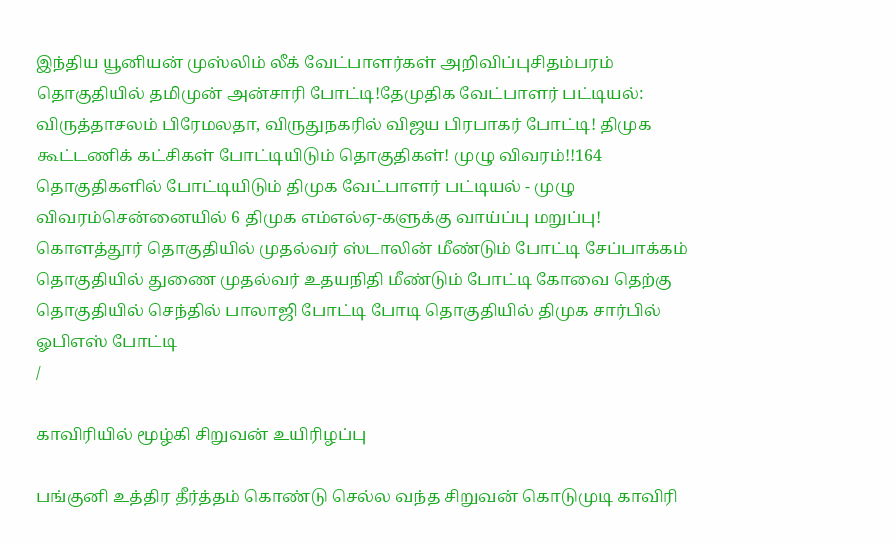இந்திய யூனியன் முஸ்லிம் லீக் வேட்பாளர்கள் அறிவிப்புசிதம்பரம் தொகுதியில் தமிமுன் அன்சாரி போட்டி!தேமுதிக வேட்பாளர் பட்டியல்: விருத்தாசலம் பிரேமலதா, விருதுநகரில் விஜய பிரபாகர் போட்டி! திமுக கூட்டணிக் கட்சிகள் போட்டியிடும் தொகுதிகள்! முழு விவரம்!!164 தொகுதிகளில் போட்டியிடும் திமுக வேட்பாளர் பட்டியல் - முழு விவரம்சென்னையில் 6 திமுக எம்எல்ஏ-களுக்கு வாய்ப்பு மறுப்பு! கொளத்தூர் தொகுதியில் முதல்வர் ஸ்டாலின் மீண்டும் போட்டி சேப்பாக்கம் தொகுதியில் துணை முதல்வர் உதயநிதி மீண்டும் போட்டி கோவை தெற்கு தொகுதியில் செந்தில் பாலாஜி போட்டி போடி தொகுதியில் திமுக சார்பில் ஓபிஎஸ் போட்டி
/

காவிரியில் மூழ்கி சிறுவன் உயிரிழப்பு

பங்குனி உத்திர தீர்த்தம் கொண்டு செல்ல வந்த சிறுவன் கொடுமுடி காவிரி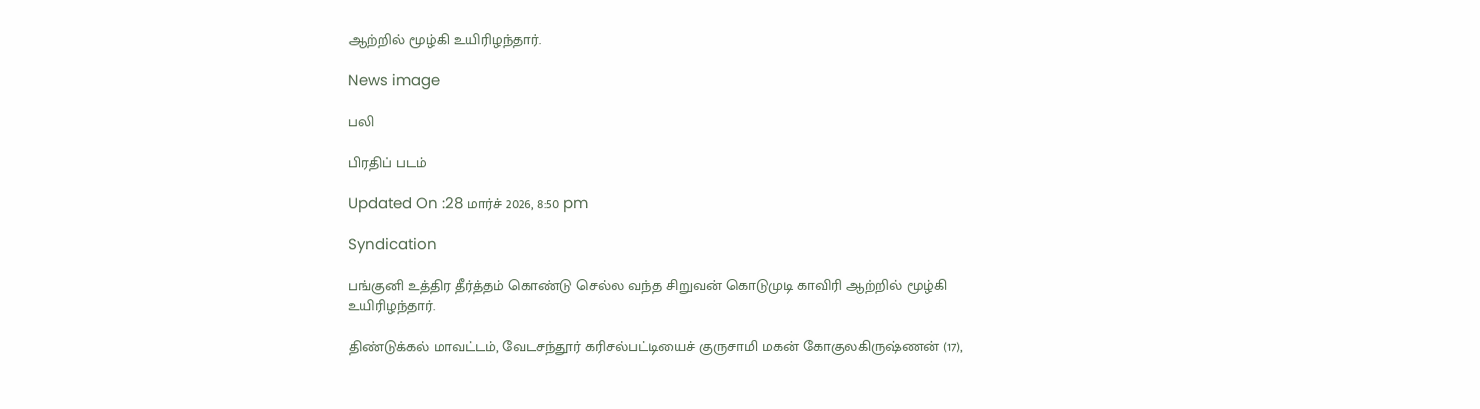ஆற்றில் மூழ்கி உயிரிழந்தார்.

News image

பலி

பிரதிப் படம்

Updated On :28 மார்ச் 2026, 8:50 pm

Syndication

பங்குனி உத்திர தீர்த்தம் கொண்டு செல்ல வந்த சிறுவன் கொடுமுடி காவிரி ஆற்றில் மூழ்கி உயிரிழந்தார்.

திண்டுக்கல் மாவட்டம், வேடசந்தூர் கரிசல்பட்டியைச் குருசாமி மகன் கோகுலகிருஷ்ணன் (17),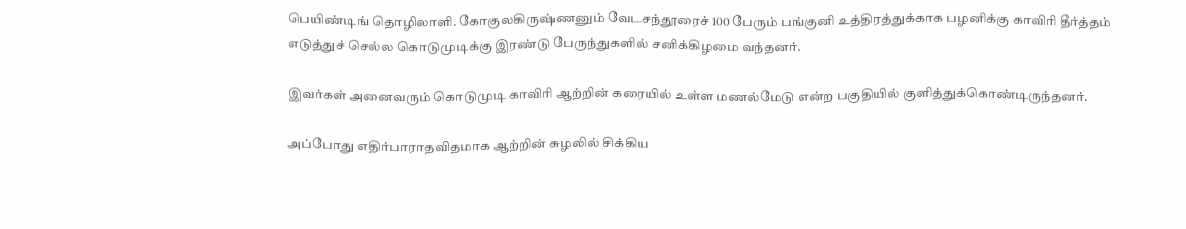பெயிண்டிங் தொழிலாளி. கோகுலகிருஷ்ணனும் வேடசந்தூரைச் 100 பேரும் பங்குனி உத்திரத்துக்காக பழனிக்கு காவிரி தீர்த்தம் எடுத்துச் செல்ல கொடுமுடிக்கு இரண்டு பேருந்துகளில் சனிக்கிழமை வந்தனர்.

இவர்கள் அனைவரும் கொடுமுடி காவிரி ஆற்றின் கரையில் உள்ள மணல்மேடு என்ற பகுதியில் குளித்துக்கொண்டிருந்தனர்.

அப்போது எதிர்பாராதவிதமாக ஆற்றின் சுழலில் சிக்கிய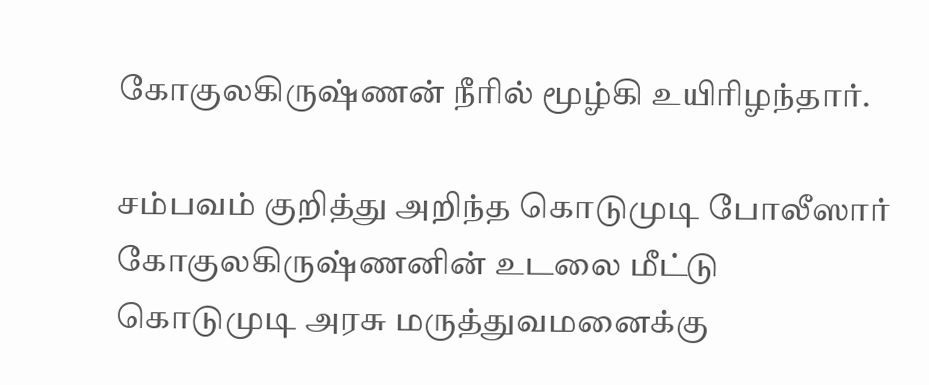கோகுலகிருஷ்ணன் நீரில் மூழ்கி உயிரிழந்தார்.

சம்பவம் குறித்து அறிந்த கொடுமுடி போலீஸார் கோகுலகிருஷ்ணனின் உடலை மீட்டு கொடுமுடி அரசு மருத்துவமனைக்கு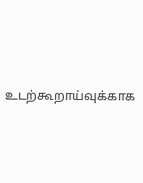உடற்கூறாய்வுக்காக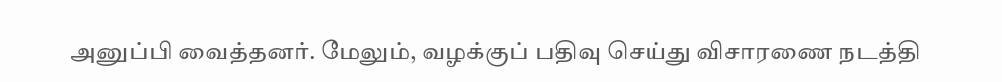அனுப்பி வைத்தனர். மேலும், வழக்குப் பதிவு செய்து விசாரணை நடத்தி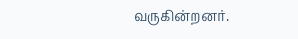வருகின்றனர்.